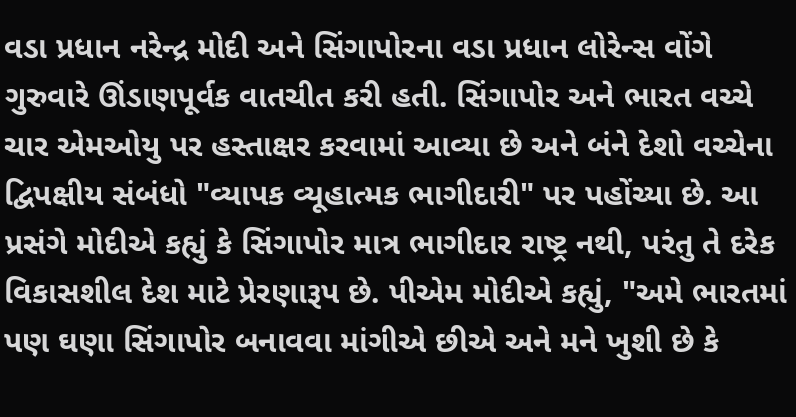વડા પ્રધાન નરેન્દ્ર મોદી અને સિંગાપોરના વડા પ્રધાન લોરેન્સ વોંગે ગુરુવારે ઊંડાણપૂર્વક વાતચીત કરી હતી. સિંગાપોર અને ભારત વચ્ચે ચાર એમઓયુ પર હસ્તાક્ષર કરવામાં આવ્યા છે અને બંને દેશો વચ્ચેના દ્વિપક્ષીય સંબંધો "વ્યાપક વ્યૂહાત્મક ભાગીદારી" પર પહોંચ્યા છે. આ પ્રસંગે મોદીએ કહ્યું કે સિંગાપોર માત્ર ભાગીદાર રાષ્ટ્ર નથી, પરંતુ તે દરેક વિકાસશીલ દેશ માટે પ્રેરણારૂપ છે. પીએમ મોદીએ કહ્યું, "અમે ભારતમાં પણ ઘણા સિંગાપોર બનાવવા માંગીએ છીએ અને મને ખુશી છે કે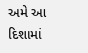અમે આ દિશામાં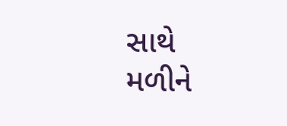સાથે મળીને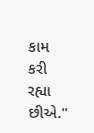કામ કરી રહ્યા છીએ."